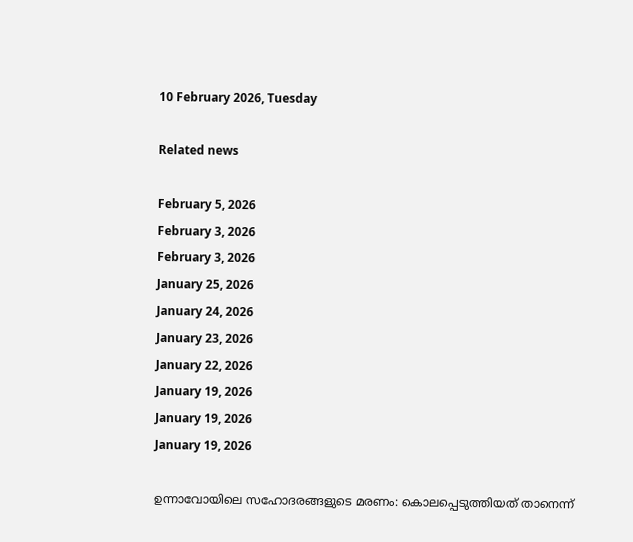10 February 2026, Tuesday

Related news

February 5, 2026
February 3, 2026
February 3, 2026
January 25, 2026
January 24, 2026
January 23, 2026
January 22, 2026
January 19, 2026
January 19, 2026
January 19, 2026

ഉന്നാവോയിലെ സഹോദരങ്ങളുടെ മരണം: കൊലപ്പെടുത്തിയത് താനെന്ന്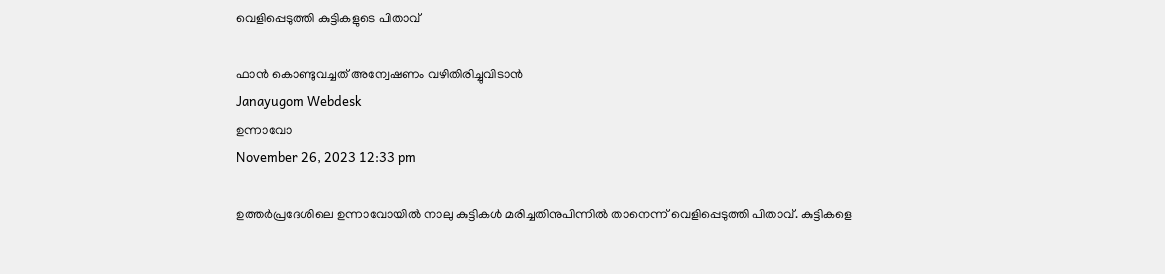വെളിപ്പെടുത്തി കുട്ടികളുടെ പിതാവ്

ഫാന്‍ കൊണ്ടുവച്ചത് അന്വേഷണം വഴിതിരിച്ചുവിടാന്‍
Janayugom Webdesk
ഉന്നാവോ
November 26, 2023 12:33 pm

ഉത്തർപ്രദേശിലെ ഉന്നാവോയില്‍ നാലു കുട്ടികള്‍ മരിച്ചതിനുപിന്നില്‍ താനെന്ന് വെളിപ്പെടുത്തി പിതാവ്. കുട്ടികളെ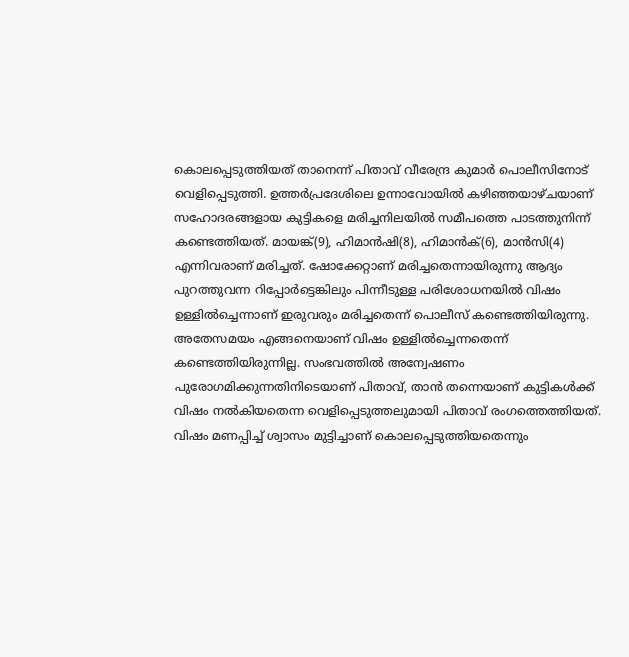കൊലപ്പെടുത്തിയത് താനെന്ന് പിതാവ് വീരേന്ദ്ര കുമാര്‍ പൊലീസിനോട് വെളിപ്പെടുത്തി. ഉത്തര്‍പ്രദേശിലെ ഉന്നാവോയില്‍ കഴിഞ്ഞയാഴ്ചയാണ് സഹോദരങ്ങളായ കുട്ടികളെ മരിച്ചനിലയില്‍ സമീപത്തെ പാടത്തുനിന്ന് കണ്ടെത്തിയത്. മായങ്ക്(9), ഹിമാൻഷി(8), ഹിമാൻക്(6), മാൻസി(4) എന്നിവരാണ് മരിച്ചത്. ഷോക്കേറ്റാണ് മരിച്ചതെന്നായിരുന്നു ആദ്യം പുറത്തുവന്ന റിപ്പോര്‍ട്ടെങ്കിലും പിന്നീടുള്ള പരിശോധനയില്‍ വിഷം ഉള്ളില്‍ച്ചെന്നാണ് ഇരുവരും മരിച്ചതെന്ന് പൊലീസ് കണ്ടെത്തിയിരുന്നു.
അതേസമയം എങ്ങനെയാണ് വിഷം ഉള്ളില്‍ച്ചെന്നതെന്ന് കണ്ടെത്തിയിരുന്നില്ല. സംഭവത്തില്‍ അന്വേഷണം പുരോഗമിക്കുന്നതിനിടെയാണ് പിതാവ്, താന്‍ തന്നെയാണ് കുട്ടികള്‍ക്ക് വിഷം നല്‍കിയതെന്ന വെളിപ്പെടുത്തലുമായി പിതാവ് രംഗത്തെത്തിയത്. വിഷം മണപ്പിച്ച് ശ്വാസം മുട്ടിച്ചാണ് കൊലപ്പെടുത്തിയതെന്നും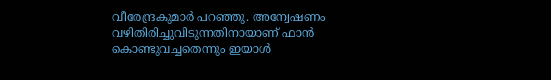വീരേന്ദ്രകുമാര്‍ പറഞ്ഞു. അന്വേഷണം വഴിതിരിച്ചുവിടുന്നതിനായാണ് ഫാന്‍ കൊണ്ടുവച്ചതെന്നും ഇയാള്‍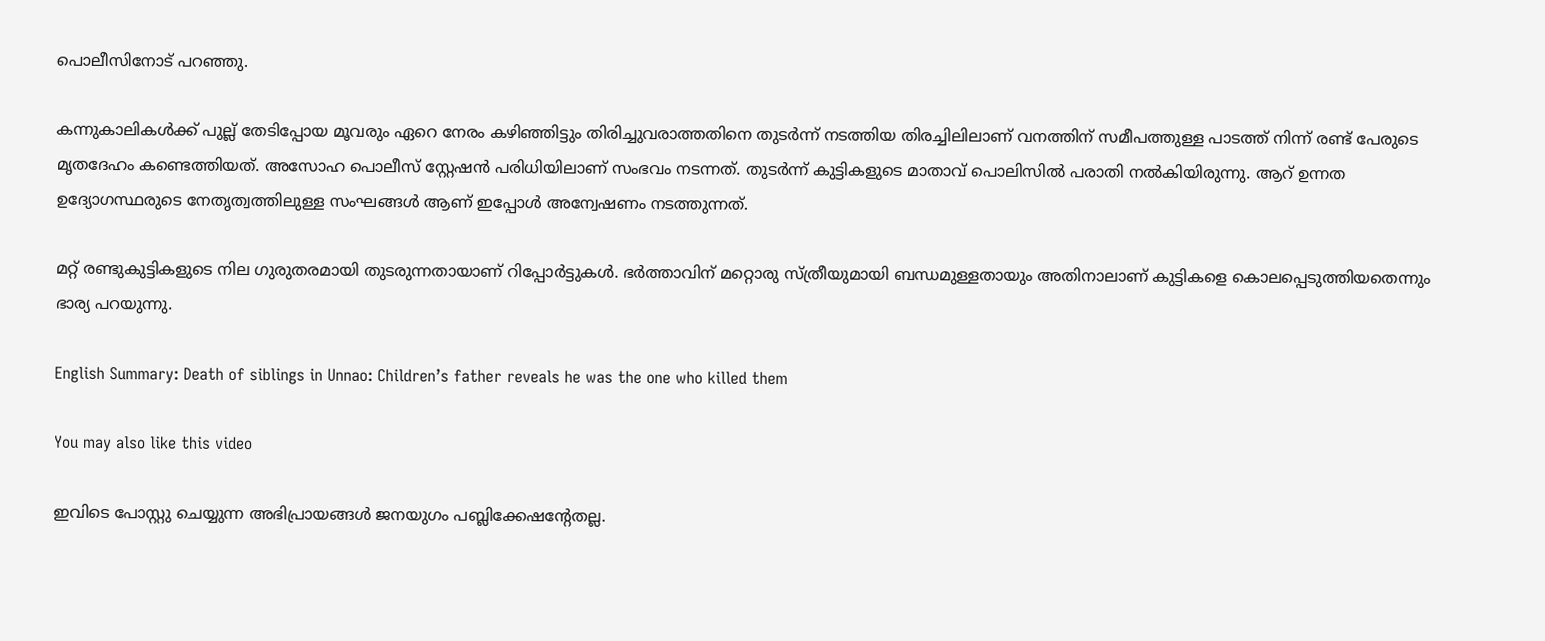പൊലീസിനോട് പറഞ്ഞു.

കന്നുകാലികൾക്ക് പുല്ല് തേടിപ്പോയ മൂവരും ഏറെ നേരം കഴിഞ്ഞിട്ടും തിരിച്ചുവരാത്തതിനെ തുടർന്ന് നടത്തിയ തിരച്ചിലിലാണ് വനത്തിന് സമീപത്തുള്ള പാടത്ത് നിന്ന് രണ്ട് പേരുടെ മൃതദേഹം കണ്ടെത്തിയത്. അസോഹ പൊലീസ് സ്റ്റേഷൻ പരിധിയിലാണ് സംഭവം നടന്നത്. തുടര്‍ന്ന് കുട്ടികളുടെ മാതാവ് പൊലിസില്‍ പരാതി നല്‍കിയിരുന്നു. ആറ് ഉന്നത ഉദ്യോഗസ്ഥരുടെ നേതൃത്വത്തിലുള്ള സംഘങ്ങൾ ആണ് ഇപ്പോൾ അന്വേഷണം നടത്തുന്നത്.

മറ്റ് രണ്ടുകുട്ടികളുടെ നില ഗുരുതരമായി തുടരുന്നതായാണ് റിപ്പോര്‍ട്ടുകള്‍. ഭര്‍ത്താവിന് മറ്റൊരു സ്ത്രീയുമായി ബന്ധമുള്ളതായും അതിനാലാണ് കുട്ടികളെ കൊലപ്പെടുത്തിയതെന്നും ഭാര്യ പറയുന്നു.

English Summary: Death of siblings in Unnao: Children’s father reveals he was the one who killed them

You may also like this video

ഇവിടെ പോസ്റ്റു ചെയ്യുന്ന അഭിപ്രായങ്ങള്‍ ജനയുഗം പബ്ലിക്കേഷന്റേതല്ല.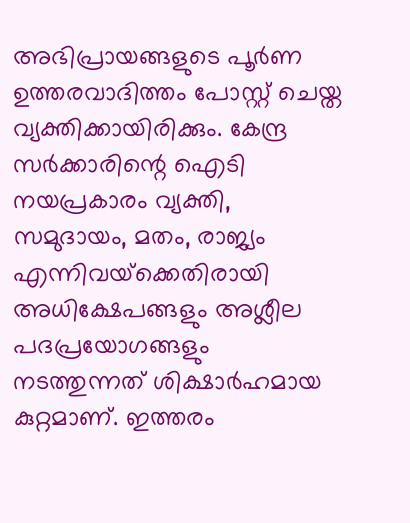അഭിപ്രായങ്ങളുടെ പൂര്‍ണ ഉത്തരവാദിത്തം പോസ്റ്റ് ചെയ്ത വ്യക്തിക്കായിരിക്കും. കേന്ദ്ര സര്‍ക്കാരിന്റെ ഐടി നയപ്രകാരം വ്യക്തി, സമുദായം, മതം, രാജ്യം എന്നിവയ്‌ക്കെതിരായി അധിക്ഷേപങ്ങളും അശ്ലീല പദപ്രയോഗങ്ങളും നടത്തുന്നത് ശിക്ഷാര്‍ഹമായ കുറ്റമാണ്. ഇത്തരം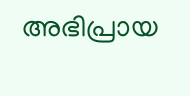അഭിപ്രായ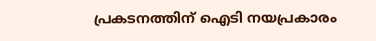പ്രകടനത്തിന് ഐടി നയപ്രകാരം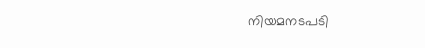നിയമനടപടി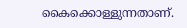കൈക്കൊള്ളുന്നതാണ്.